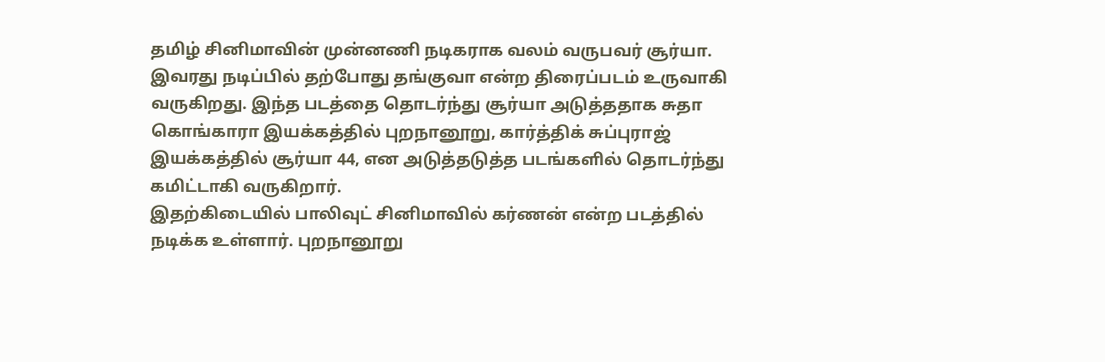தமிழ் சினிமாவின் முன்னணி நடிகராக வலம் வருபவர் சூர்யா. இவரது நடிப்பில் தற்போது தங்குவா என்ற திரைப்படம் உருவாகி வருகிறது. இந்த படத்தை தொடர்ந்து சூர்யா அடுத்ததாக சுதா கொங்காரா இயக்கத்தில் புறநானூறு, கார்த்திக் சுப்புராஜ் இயக்கத்தில் சூர்யா 44, என அடுத்தடுத்த படங்களில் தொடர்ந்து கமிட்டாகி வருகிறார்.
இதற்கிடையில் பாலிவுட் சினிமாவில் கர்ணன் என்ற படத்தில் நடிக்க உள்ளார். புறநானூறு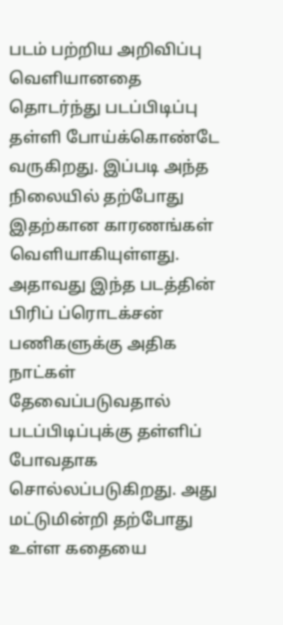படம் பற்றிய அறிவிப்பு வெளியானதை தொடர்ந்து படப்பிடிப்பு தள்ளி போய்க்கொண்டே வருகிறது. இப்படி அந்த நிலையில் தற்போது இதற்கான காரணங்கள் வெளியாகியுள்ளது.
அதாவது இந்த படத்தின் பிரிப் ப்ரொடக்சன் பணிகளுக்கு அதிக நாட்கள் தேவைப்படுவதால் படப்பிடிப்புக்கு தள்ளிப் போவதாக சொல்லப்படுகிறது. அது மட்டுமின்றி தற்போது உள்ள கதையை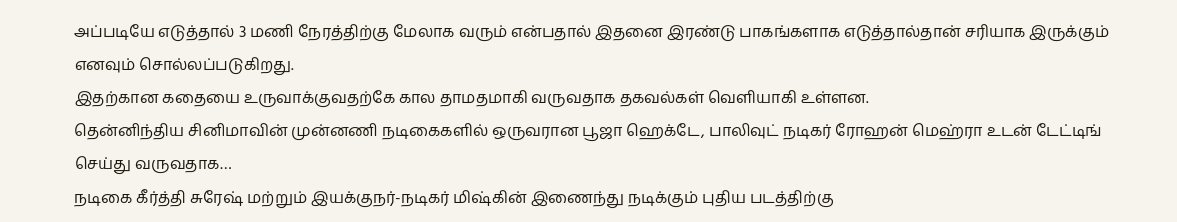அப்படியே எடுத்தால் 3 மணி நேரத்திற்கு மேலாக வரும் என்பதால் இதனை இரண்டு பாகங்களாக எடுத்தால்தான் சரியாக இருக்கும் எனவும் சொல்லப்படுகிறது.
இதற்கான கதையை உருவாக்குவதற்கே கால தாமதமாகி வருவதாக தகவல்கள் வெளியாகி உள்ளன.
தென்னிந்திய சினிமாவின் முன்னணி நடிகைகளில் ஒருவரான பூஜா ஹெக்டே, பாலிவுட் நடிகர் ரோஹன் மெஹ்ரா உடன் டேட்டிங் செய்து வருவதாக…
நடிகை கீர்த்தி சுரேஷ் மற்றும் இயக்குநர்-நடிகர் மிஷ்கின் இணைந்து நடிக்கும் புதிய படத்திற்கு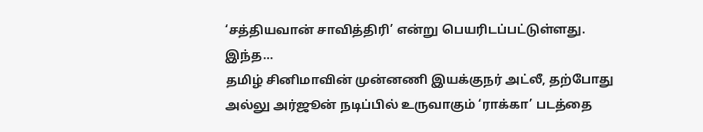‘சத்தியவான் சாவித்திரி’ என்று பெயரிடப்பட்டுள்ளது. இந்த…
தமிழ் சினிமாவின் முன்னணி இயக்குநர் அட்லீ, தற்போது அல்லு அர்ஜூன் நடிப்பில் உருவாகும் ‘ராக்கா’ படத்தை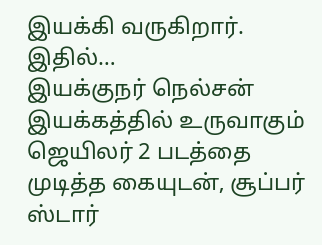இயக்கி வருகிறார். இதில்…
இயக்குநர் நெல்சன் இயக்கத்தில் உருவாகும் ஜெயிலர் 2 படத்தை முடித்த கையுடன், சூப்பர் ஸ்டார்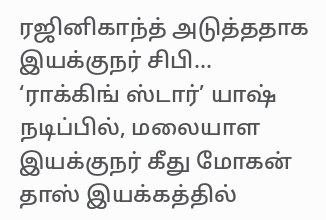ரஜினிகாந்த் அடுத்ததாக இயக்குநர் சிபி…
‘ராக்கிங் ஸ்டார்’ யாஷ் நடிப்பில், மலையாள இயக்குநர் கீது மோகன் தாஸ் இயக்கத்தில்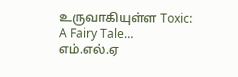உருவாகியுள்ள Toxic: A Fairy Tale…
எம்.எல்.ஏ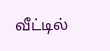வீட்டில்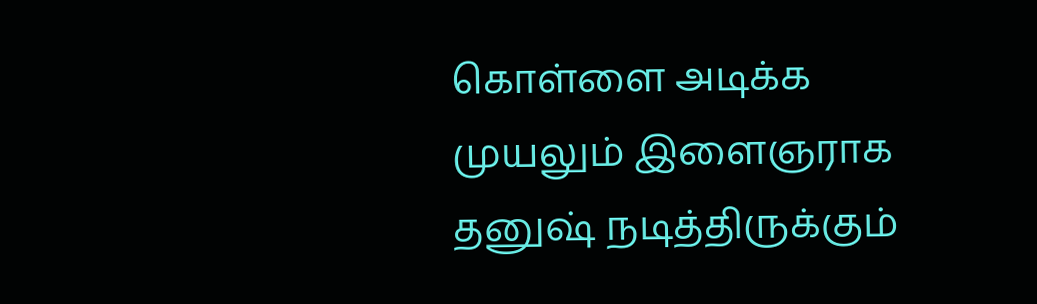கொள்ளை அடிக்க முயலும் இளைஞராக தனுஷ் நடித்திருக்கும்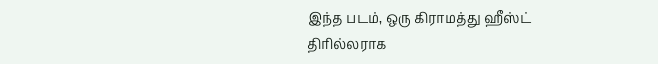இந்த படம், ஒரு கிராமத்து ஹீஸ்ட் திரில்லராக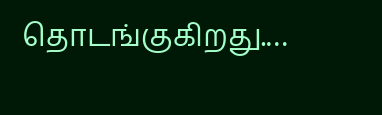தொடங்குகிறது.…